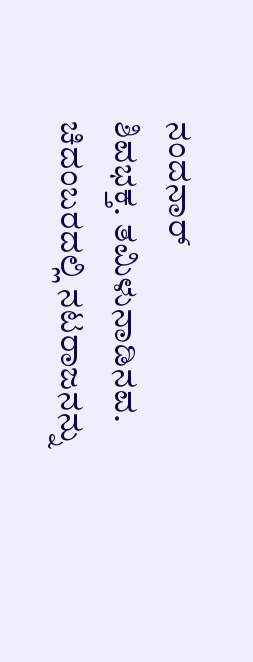ನಂದನಾರ್
ಶಿವಭಕ್ತ. ತಮಿಳುನಾಡಿನವ. ಚಿದಂಬರದಲ್ಲಿ ನಟರಾಜನನ್ನು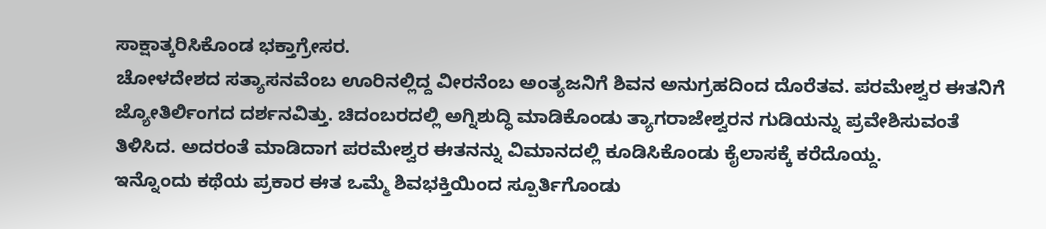ಸಾಕ್ಷಾತ್ಕರಿಸಿಕೊಂಡ ಭಕ್ತಾಗ್ರೇಸರ.
ಚೋಳದೇಶದ ಸತ್ಯಾಸನವೆಂಬ ಊರಿನಲ್ಲಿದ್ದ ವೀರನೆಂಬ ಅಂತ್ಯಜನಿಗೆ ಶಿವನ ಅನುಗ್ರಹದಿಂದ ದೊರೆತವ. ಪರಮೇಶ್ವರ ಈತನಿಗೆ ಜ್ಯೋತಿರ್ಲಿಂಗದ ದರ್ಶನವಿತ್ತು. ಚಿದಂಬರದಲ್ಲಿ ಅಗ್ನಿಶುದ್ಧಿ ಮಾಡಿಕೊಂಡು ತ್ಯಾಗರಾಜೇಶ್ವರನ ಗುಡಿಯನ್ನು ಪ್ರವೇಶಿಸುವಂತೆ ತಿಳಿಸಿದ. ಅದರಂತೆ ಮಾಡಿದಾಗ ಪರಮೇಶ್ವರ ಈತನನ್ನು ವಿಮಾನದಲ್ಲಿ ಕೂಡಿಸಿಕೊಂಡು ಕೈಲಾಸಕ್ಕೆ ಕರೆದೊಯ್ದ.
ಇನ್ನೊಂದು ಕಥೆಯ ಪ್ರಕಾರ ಈತ ಒಮ್ಮೆ ಶಿವಭಕ್ತಿಯಿಂದ ಸ್ಪೂರ್ತಿಗೊಂಡು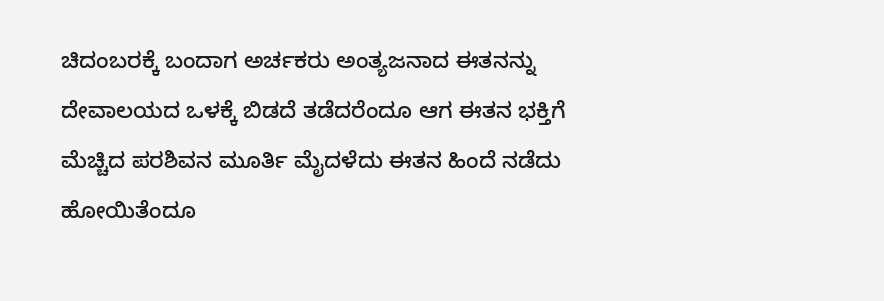ಚಿದಂಬರಕ್ಕೆ ಬಂದಾಗ ಅರ್ಚಕರು ಅಂತ್ಯಜನಾದ ಈತನನ್ನು ದೇವಾಲಯದ ಒಳಕ್ಕೆ ಬಿಡದೆ ತಡೆದರೆಂದೂ ಆಗ ಈತನ ಭಕ್ತಿಗೆ ಮೆಚ್ಚಿದ ಪರಶಿವನ ಮೂರ್ತಿ ಮೈದಳೆದು ಈತನ ಹಿಂದೆ ನಡೆದು ಹೋಯಿತೆಂದೂ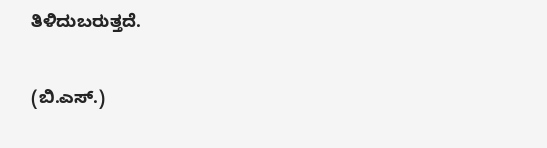ತಿಳಿದುಬರುತ್ತದೆ.

(ಬಿ.ಎಸ್.)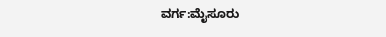ವರ್ಗ:ಮೈಸೂರು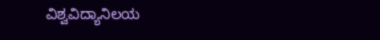ವಿಶ್ವವಿದ್ಯಾನಿಲಯ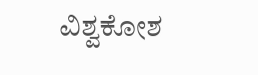ವಿಶ್ವಕೋಶ